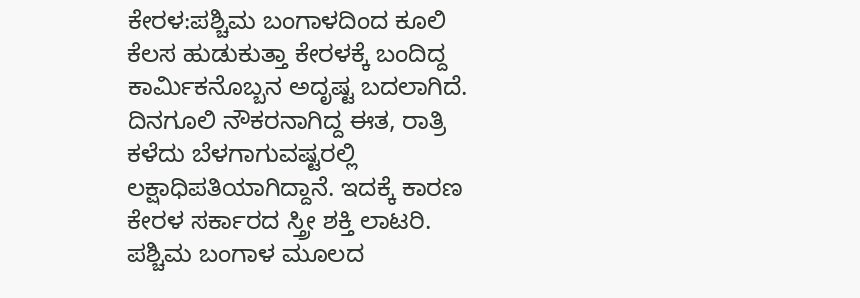ಕೇರಳ:ಪಶ್ಚಿಮ ಬಂಗಾಳದಿಂದ ಕೂಲಿ ಕೆಲಸ ಹುಡುಕುತ್ತಾ ಕೇರಳಕ್ಕೆ ಬಂದಿದ್ದ ಕಾರ್ಮಿಕನೊಬ್ಬನ ಅದೃಷ್ಟ ಬದಲಾಗಿದೆ. ದಿನಗೂಲಿ ನೌಕರನಾಗಿದ್ದ ಈತ, ರಾತ್ರಿ ಕಳೆದು ಬೆಳಗಾಗುವಷ್ಟರಲ್ಲಿ ಲಕ್ಷಾಧಿಪತಿಯಾಗಿದ್ದಾನೆ. ಇದಕ್ಕೆ ಕಾರಣ ಕೇರಳ ಸರ್ಕಾರದ ಸ್ತ್ರೀ ಶಕ್ತಿ ಲಾಟರಿ.
ಪಶ್ಚಿಮ ಬಂಗಾಳ ಮೂಲದ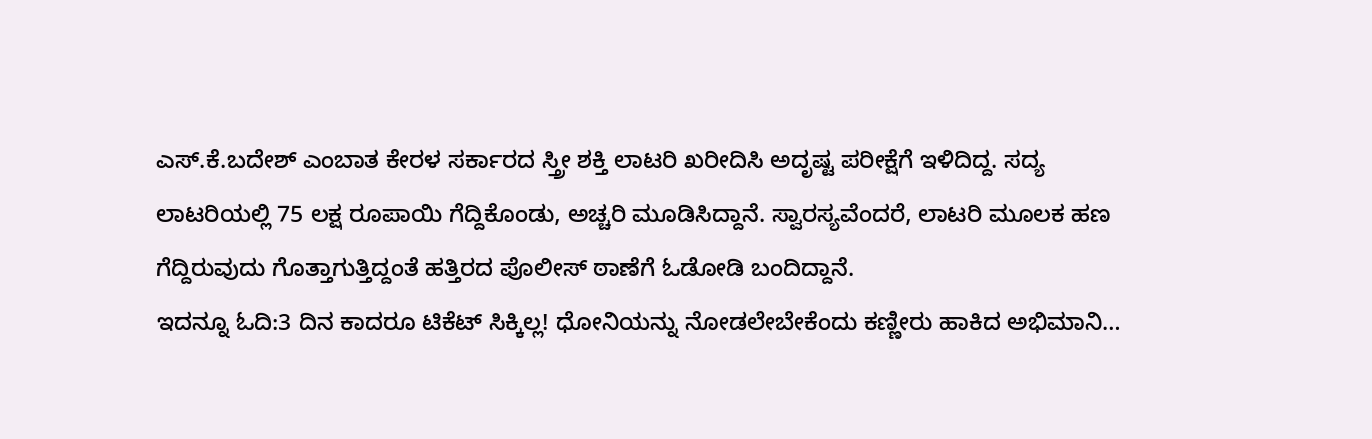ಎಸ್.ಕೆ.ಬದೇಶ್ ಎಂಬಾತ ಕೇರಳ ಸರ್ಕಾರದ ಸ್ತ್ರೀ ಶಕ್ತಿ ಲಾಟರಿ ಖರೀದಿಸಿ ಅದೃಷ್ಟ ಪರೀಕ್ಷೆಗೆ ಇಳಿದಿದ್ದ. ಸದ್ಯ ಲಾಟರಿಯಲ್ಲಿ 75 ಲಕ್ಷ ರೂಪಾಯಿ ಗೆದ್ದಿಕೊಂಡು, ಅಚ್ಚರಿ ಮೂಡಿಸಿದ್ದಾನೆ. ಸ್ವಾರಸ್ಯವೆಂದರೆ, ಲಾಟರಿ ಮೂಲಕ ಹಣ ಗೆದ್ದಿರುವುದು ಗೊತ್ತಾಗುತ್ತಿದ್ದಂತೆ ಹತ್ತಿರದ ಪೊಲೀಸ್ ಠಾಣೆಗೆ ಓಡೋಡಿ ಬಂದಿದ್ದಾನೆ.
ಇದನ್ನೂ ಓದಿ:3 ದಿನ ಕಾದರೂ ಟಿಕೆಟ್ ಸಿಕ್ಕಿಲ್ಲ! ಧೋನಿಯನ್ನು ನೋಡಲೇಬೇಕೆಂದು ಕಣ್ಣೀರು ಹಾಕಿದ ಅಭಿಮಾನಿ…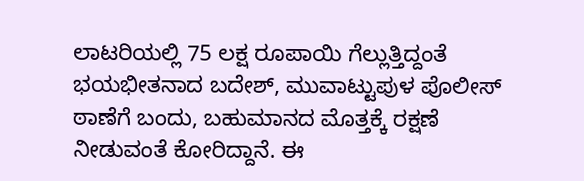ಲಾಟರಿಯಲ್ಲಿ 75 ಲಕ್ಷ ರೂಪಾಯಿ ಗೆಲ್ಲುತ್ತಿದ್ದಂತೆ ಭಯಭೀತನಾದ ಬದೇಶ್, ಮುವಾಟ್ಟುಪುಳ ಪೊಲೀಸ್ ಠಾಣೆಗೆ ಬಂದು, ಬಹುಮಾನದ ಮೊತ್ತಕ್ಕೆ ರಕ್ಷಣೆ ನೀಡುವಂತೆ ಕೋರಿದ್ದಾನೆ. ಈ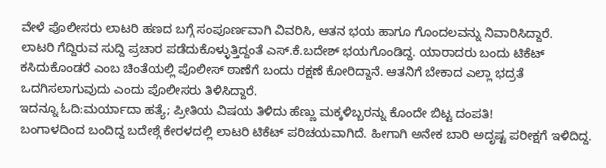ವೇಳೆ ಪೊಲೀಸರು ಲಾಟರಿ ಹಣದ ಬಗ್ಗೆ ಸಂಪೂರ್ಣವಾಗಿ ವಿವರಿಸಿ, ಆತನ ಭಯ ಹಾಗೂ ಗೊಂದಲವನ್ನು ನಿವಾರಿಸಿದ್ದಾರೆ.
ಲಾಟರಿ ಗೆದ್ದಿರುವ ಸುದ್ದಿ ಪ್ರಚಾರ ಪಡೆದುಕೊಳ್ಳುತ್ತಿದ್ದಂತೆ ಎಸ್.ಕೆ.ಬದೇಶ್ ಭಯಗೊಂಡಿದ್ದ. ಯಾರಾದರು ಬಂದು ಟಿಕೆಟ್ ಕಸಿದುಕೊಂಡರೆ ಎಂಬ ಚಿಂತೆಯಲ್ಲಿ ಪೊಲೀಸ್ ಠಾಣೆಗೆ ಬಂದು ರಕ್ಷಣೆ ಕೋರಿದ್ದಾನೆ. ಆತನಿಗೆ ಬೇಕಾದ ಎಲ್ಲಾ ಭದ್ರತೆ ಒದಗಿಸಲಾಗುವುದು ಎಂದು ಪೊಲೀಸರು ತಿಳಿಸಿದ್ದಾರೆ.
ಇದನ್ನೂ ಓದಿ:ಮರ್ಯಾದಾ ಹತ್ಯೆ; ಪ್ರೀತಿಯ ವಿಷಯ ತಿಳಿದು ಹೆಣ್ಣು ಮಕ್ಕಳಿಬ್ಬರನ್ನು ಕೊಂದೇ ಬಿಟ್ಟ ದಂಪತಿ!
ಬಂಗಾಳದಿಂದ ಬಂದಿದ್ದ ಬದೇಶ್ಗೆ ಕೇರಳದಲ್ಲಿ ಲಾಟರಿ ಟಿಕೆಟ್ ಪರಿಚಯವಾಗಿದೆ. ಹೀಗಾಗಿ ಅನೇಕ ಬಾರಿ ಅದೃಷ್ಟ ಪರೀಕ್ಷಗೆ ಇಳಿದಿದ್ದ.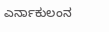ಎರ್ನಾಕುಲಂನ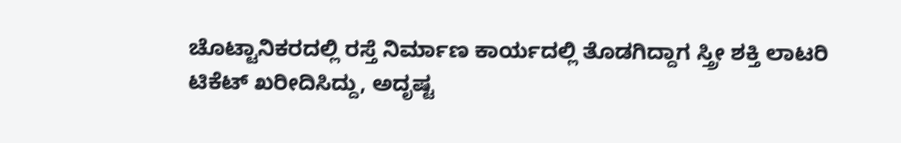ಚೊಟ್ಟಾನಿಕರದಲ್ಲಿ ರಸ್ತೆ ನಿರ್ಮಾಣ ಕಾರ್ಯದಲ್ಲಿ ತೊಡಗಿದ್ದಾಗ ಸ್ತ್ರೀ ಶಕ್ತಿ ಲಾಟರಿ ಟಿಕೆಟ್ ಖರೀದಿಸಿದ್ದು, ಅದೃಷ್ಟ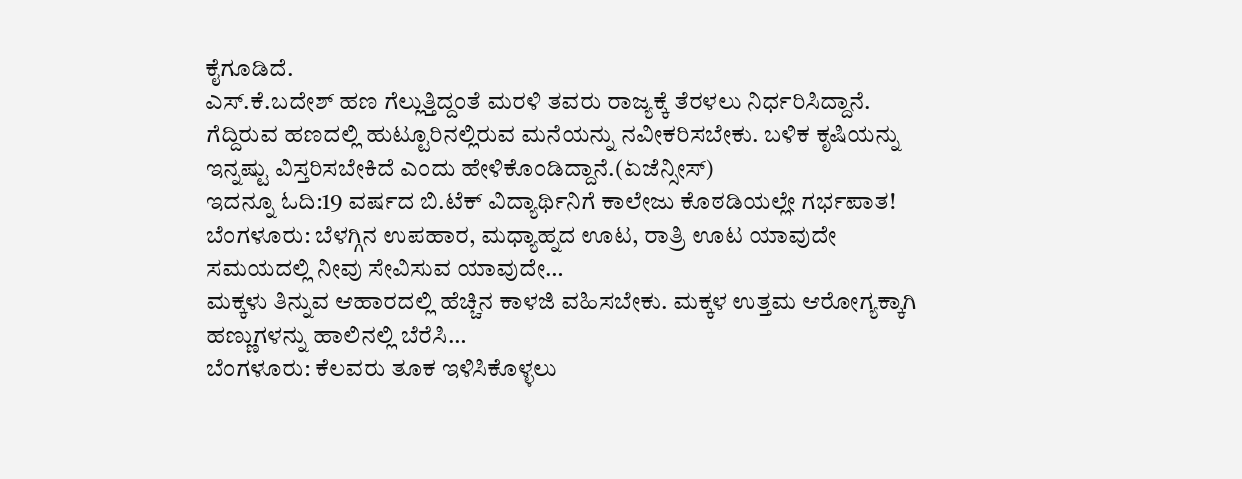ಕೈಗೂಡಿದೆ.
ಎಸ್.ಕೆ.ಬದೇಶ್ ಹಣ ಗೆಲ್ಲುತ್ತಿದ್ದಂತೆ ಮರಳಿ ತವರು ರಾಜ್ಯಕ್ಕೆ ತೆರಳಲು ನಿರ್ಧರಿಸಿದ್ದಾನೆ. ಗೆದ್ದಿರುವ ಹಣದಲ್ಲಿ ಹುಟ್ಟೂರಿನಲ್ಲಿರುವ ಮನೆಯನ್ನು ನವೀಕರಿಸಬೇಕು. ಬಳಿಕ ಕೃಷಿಯನ್ನು ಇನ್ನಷ್ಟು ವಿಸ್ತರಿಸಬೇಕಿದೆ ಎಂದು ಹೇಳಿಕೊಂಡಿದ್ದಾನೆ.(ಏಜೆನ್ಸೀಸ್)
ಇದನ್ನೂ ಓದಿ:19 ವರ್ಷದ ಬಿ.ಟೆಕ್ ವಿದ್ಯಾರ್ಥಿನಿಗೆ ಕಾಲೇಜು ಕೊಠಡಿಯಲ್ಲೇ ಗರ್ಭಪಾತ!
ಬೆಂಗಳೂರು: ಬೆಳಗ್ಗಿನ ಉಪಹಾರ, ಮಧ್ಯಾಹ್ನದ ಊಟ, ರಾತ್ರಿ ಊಟ ಯಾವುದೇ ಸಮಯದಲ್ಲಿ ನೀವು ಸೇವಿಸುವ ಯಾವುದೇ…
ಮಕ್ಕಳು ತಿನ್ನುವ ಆಹಾರದಲ್ಲಿ ಹೆಚ್ಚಿನ ಕಾಳಜಿ ವಹಿಸಬೇಕು. ಮಕ್ಕಳ ಉತ್ತಮ ಆರೋಗ್ಯಕ್ಕಾಗಿ ಹಣ್ಣುಗಳನ್ನು ಹಾಲಿನಲ್ಲಿ ಬೆರೆಸಿ…
ಬೆಂಗಳೂರು: ಕೆಲವರು ತೂಕ ಇಳಿಸಿಕೊಳ್ಳಲು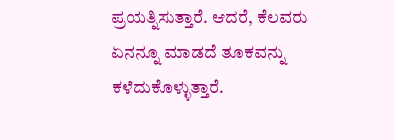ಪ್ರಯತ್ನಿಸುತ್ತಾರೆ. ಆದರೆ, ಕೆಲವರು ಏನನ್ನೂ ಮಾಡದೆ ತೂಕವನ್ನು ಕಳೆದುಕೊಳ್ಳುತ್ತಾರೆ.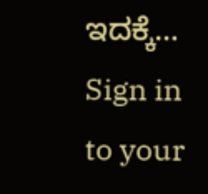ಇದಕ್ಕೆ…
Sign in to your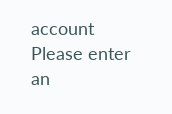account
Please enter an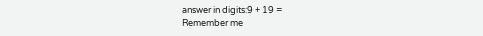answer in digits:9 + 19 =
Remember me